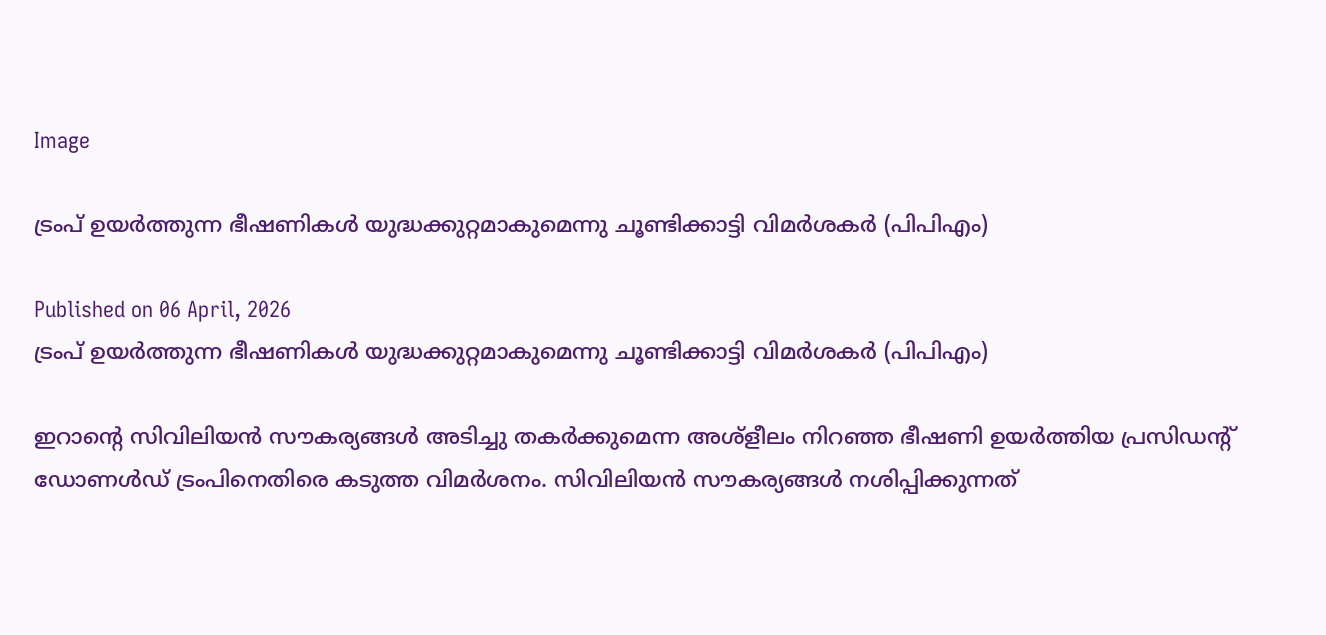Image

ട്രംപ് ഉയർത്തുന്ന ഭീഷണികൾ യുദ്ധക്കുറ്റമാകുമെന്നു ചൂണ്ടിക്കാട്ടി വിമർശകർ (പിപിഎം)

Published on 06 April, 2026
ട്രംപ് ഉയർത്തുന്ന ഭീഷണികൾ യുദ്ധക്കുറ്റമാകുമെന്നു ചൂണ്ടിക്കാട്ടി വിമർശകർ (പിപിഎം)

ഇറാന്റെ സിവിലിയൻ സൗകര്യങ്ങൾ അടിച്ചു തകർക്കുമെന്ന അശ്ളീലം നിറഞ്ഞ ഭീഷണി ഉയർത്തിയ പ്രസിഡന്റ് ഡോണൾഡ്‌ ട്രംപിനെതിരെ കടുത്ത വിമർശനം. സിവിലിയൻ സൗകര്യങ്ങൾ നശിപ്പിക്കുന്നത്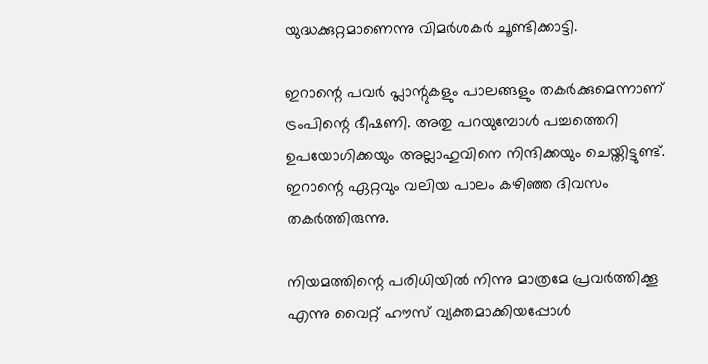യുദ്ധക്കുറ്റമാണെന്നു വിമർശകർ ചൂണ്ടിക്കാട്ടി.

ഇറാന്റെ പവർ പ്ലാന്റുകളും പാലങ്ങളും തകർക്കുമെന്നാണ് ട്രംപിന്റെ ഭീഷണി. അതു പറയുമ്പോൾ പച്ചത്തെറി ഉപയോഗിക്കയും അല്ലാഹുവിനെ നിന്ദിക്കയും ചെയ്തിട്ടുണ്ട്. ഇറാന്റെ ഏറ്റവും വലിയ പാലം കഴിഞ്ഞ ദിവസം തകർത്തിരുന്നു.

നിയമത്തിന്റെ പരിധിയിൽ നിന്നു മാത്രമേ പ്രവർത്തിക്കൂ എന്നു വൈറ്റ് ഹൗസ് വ്യക്തമാക്കിയപ്പോൾ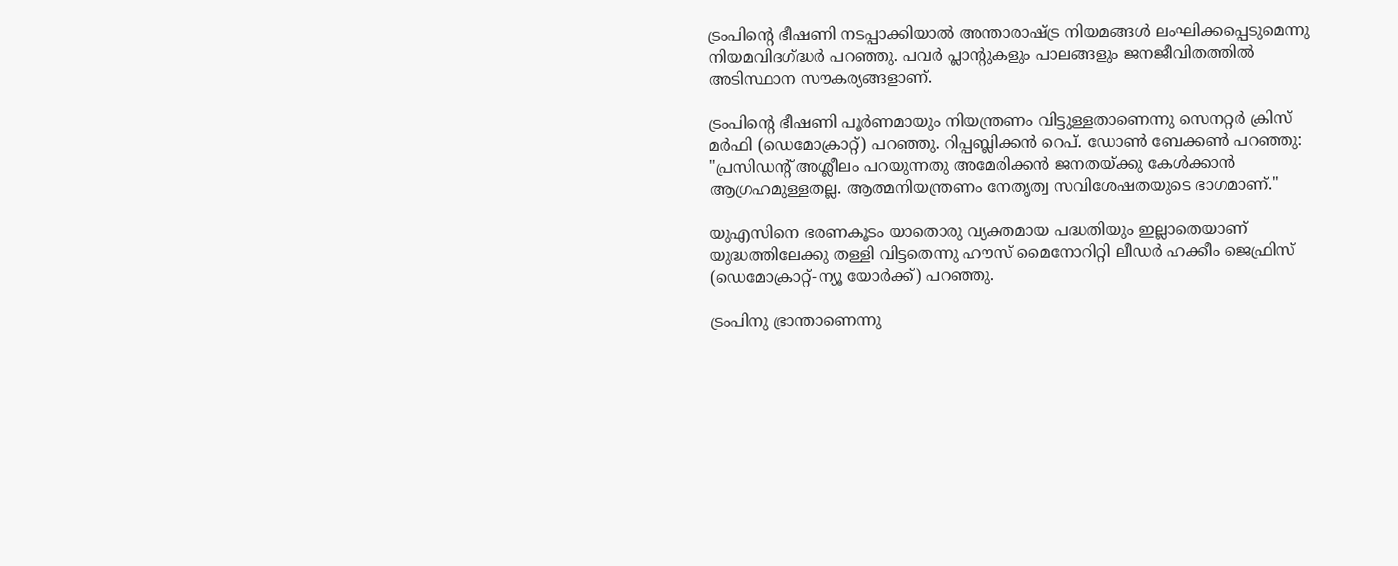ട്രംപിന്റെ ഭീഷണി നടപ്പാക്കിയാൽ അന്താരാഷ്ട്ര നിയമങ്ങൾ ലംഘിക്കപ്പെടുമെന്നു നിയമവിദഗ്ദ്ധർ പറഞ്ഞു. പവർ പ്ലാന്റുകളും പാലങ്ങളും ജനജീവിതത്തിൽ അടിസ്ഥാന സൗകര്യങ്ങളാണ്.

ട്രംപിന്റെ ഭീഷണി പൂർണമായും നിയന്ത്രണം വിട്ടുള്ളതാണെന്നു സെനറ്റർ ക്രിസ് മർഫി (ഡെമോക്രാറ്റ്) പറഞ്ഞു. റിപ്പബ്ലിക്കൻ റെപ്. ഡോൺ ബേക്കൺ പറഞ്ഞു: "പ്രസിഡന്റ് അശ്ലീലം പറയുന്നതു അമേരിക്കൻ ജനതയ്ക്കു കേൾക്കാൻ ആഗ്രഹമുള്ളതല്ല. ആത്മനിയന്ത്രണം നേതൃത്വ സവിശേഷതയുടെ ഭാഗമാണ്."

യുഎസിനെ ഭരണകൂടം യാതൊരു വ്യക്തമായ പദ്ധതിയും ഇല്ലാതെയാണ് യുദ്ധത്തിലേക്കു തള്ളി വിട്ടതെന്നു ഹൗസ് മൈനോറിറ്റി ലീഡർ ഹക്കീം ജെഫ്രിസ് (ഡെമോക്രാറ്റ്-ന്യൂ യോർക്ക്) പറഞ്ഞു.

ട്രംപിനു ഭ്രാന്താണെന്നു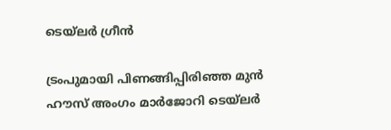ടെയ്‌ലർ ഗ്രീൻ

ട്രംപുമായി പിണങ്ങിപ്പിരിഞ്ഞ മുൻ ഹൗസ് അംഗം മാർജോറി ടെയ്‌ലർ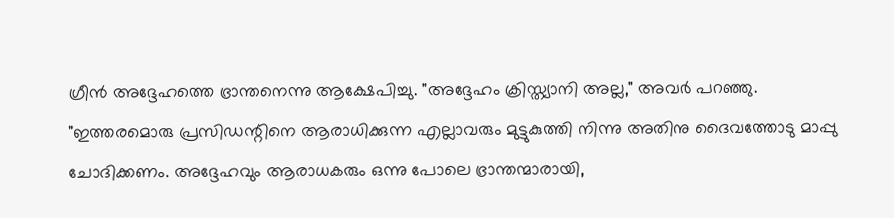ഗ്രീൻ അദ്ദേഹത്തെ ഭ്രാന്തനെന്നു ആക്ഷേപിച്ചു. "അദ്ദേഹം ക്രിസ്ത്യാനി അല്ല," അവർ പറഞ്ഞു. "ഇത്തരമൊരു പ്രസിഡന്റിനെ ആരാധിക്കുന്ന എല്ലാവരും മുട്ടുകുത്തി നിന്നു അതിനു ദൈവത്തോടു മാപ്പു ചോദിക്കണം. അദ്ദേഹവും ആരാധകരും ഒന്നു പോലെ ഭ്രാന്തന്മാരായി,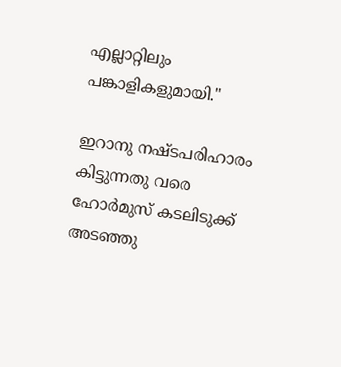എല്ലാറ്റിലും പങ്കാളികളുമായി."

ഇറാനു നഷ്ടപരിഹാരം കിട്ടുന്നതു വരെ ഹോർമുസ് കടലിടുക്ക് അടഞ്ഞു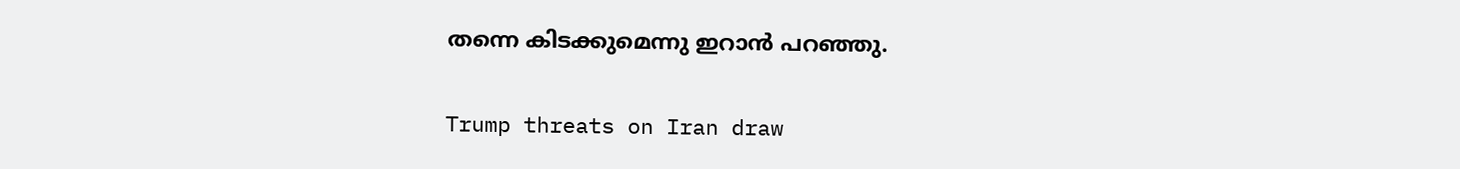തന്നെ കിടക്കുമെന്നു ഇറാൻ പറഞ്ഞു.

Trump threats on Iran draw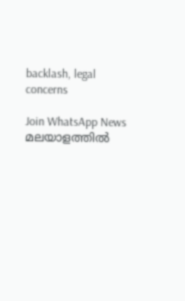backlash, legal concerns

Join WhatsApp News
മലയാളത്തില്‍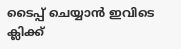ടൈപ്പ് ചെയ്യാന്‍ ഇവിടെ ക്ലിക്ക്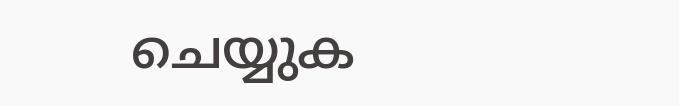ചെയ്യുക